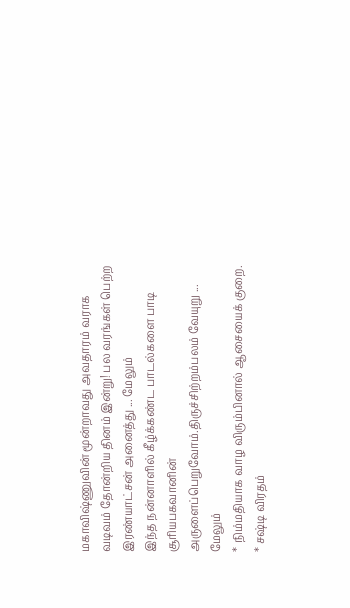மகாவிஷ்ணுவின் மூன்றாவது அவதாரம் வராக வடிவம் தோன்றிய தினம் இன்று! பல வரங்கள் பெற்ற இரண்யாட்சன் அனைத்து ... மேலும்
இந்த நன்னாளில் கீழ்க்கண்ட பாடல்களை பாடி சூரியபகவானின் அருளைப்பெறுவோம்.திருச்சிற்றம்பலம் வேயுறு ... மேலும்
* நிம்மதியாக வாழ விரும்பினால் ஆசையைக் குறை. * சஷ்டி விரதம்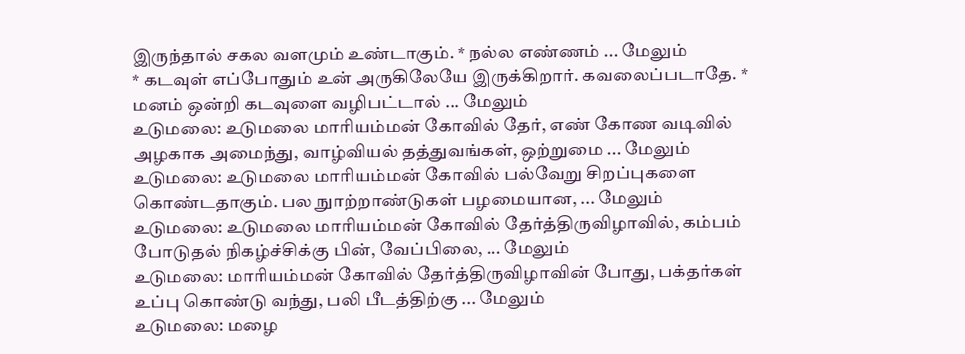இருந்தால் சகல வளமும் உண்டாகும். * நல்ல எண்ணம் ... மேலும்
* கடவுள் எப்போதும் உன் அருகிலேயே இருக்கிறார். கவலைப்படாதே. * மனம் ஒன்றி கடவுளை வழிபட்டால் ... மேலும்
உடுமலை: உடுமலை மாரியம்மன் கோவில் தேர், எண் கோண வடிவில் அழகாக அமைந்து, வாழ்வியல் தத்துவங்கள், ஒற்றுமை ... மேலும்
உடுமலை: உடுமலை மாரியம்மன் கோவில் பல்வேறு சிறப்புகளை கொண்டதாகும். பல நுாற்றாண்டுகள் பழமையான, ... மேலும்
உடுமலை: உடுமலை மாரியம்மன் கோவில் தேர்த்திருவிழாவில், கம்பம் போடுதல் நிகழ்ச்சிக்கு பின், வேப்பிலை, ... மேலும்
உடுமலை: மாரியம்மன் கோவில் தேர்த்திருவிழாவின் போது, பக்தர்கள் உப்பு கொண்டு வந்து, பலி பீடத்திற்கு ... மேலும்
உடுமலை: மழை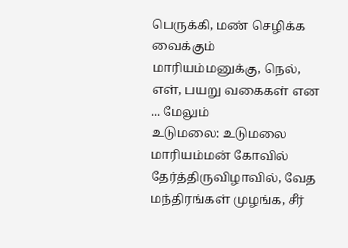பெருக்கி, மண் செழிக்க வைக்கும் மாரியம்மனுக்கு, நெல், எள், பயறு வகைகள் என ... மேலும்
உடுமலை: உடுமலை மாரியம்மன் கோவில் தேர்த்திருவிழாவில், வேத மந்திரங்கள் முழங்க, சீர்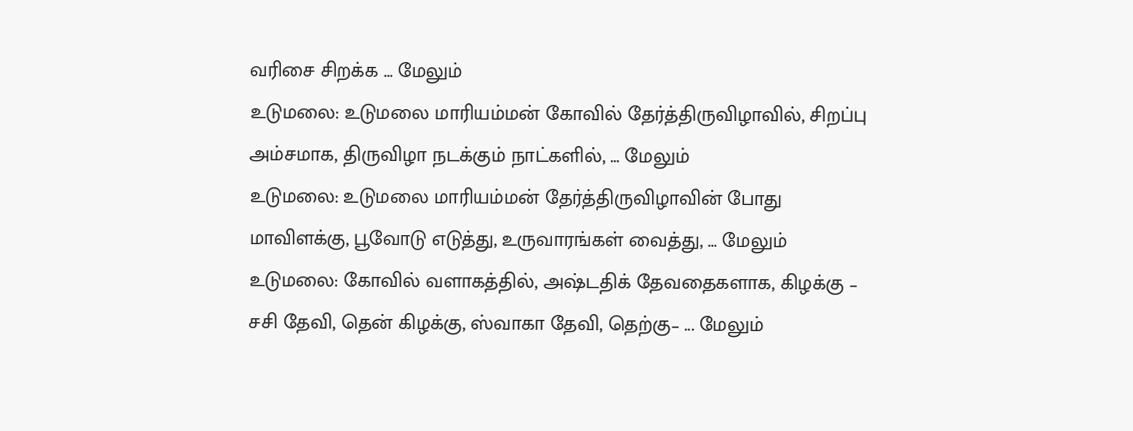வரிசை சிறக்க ... மேலும்
உடுமலை: உடுமலை மாரியம்மன் கோவில் தேர்த்திருவிழாவில், சிறப்பு அம்சமாக, திருவிழா நடக்கும் நாட்களில், ... மேலும்
உடுமலை: உடுமலை மாரியம்மன் தேர்த்திருவிழாவின் போது மாவிளக்கு, பூவோடு எடுத்து, உருவாரங்கள் வைத்து, ... மேலும்
உடுமலை: கோவில் வளாகத்தில், அஷ்டதிக் தேவதைகளாக, கிழக்கு – சசி தேவி, தென் கிழக்கு, ஸ்வாகா தேவி, தெற்கு– ... மேலும்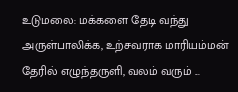உடுமலை: மக்களை தேடி வந்து அருள்பாலிக்க, உற்சவராக மாரியம்மன் தேரில் எழுந்தருளி, வலம் வரும் ...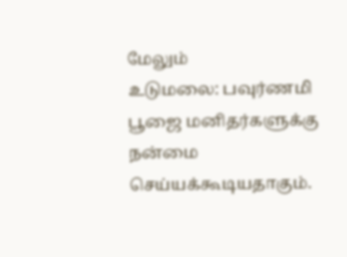மேலும்
உடுமலை: பவுர்ணமி பூஜை மனிதர்களுக்கு நன்மை செய்யக்கூடியதாகும்.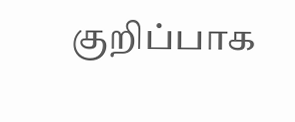குறிப்பாக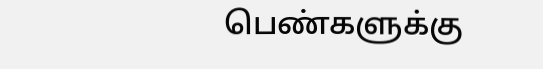பெண்களுக்கு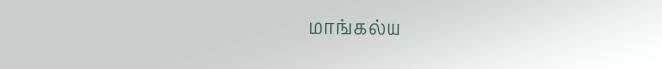மாங்கல்ய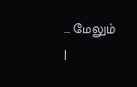... மேலும்
|